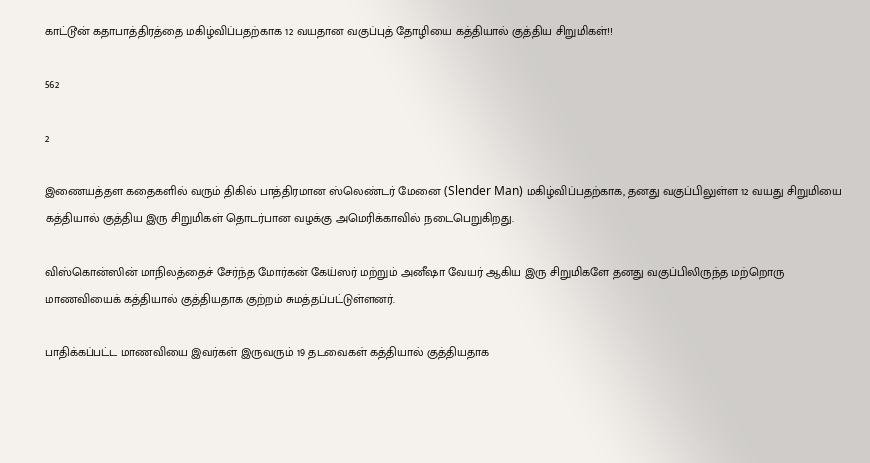காட்டூன் கதாபாத்திரத்தை மகிழ்விப்பதற்காக 12 வயதான வகுப்புத் தோழியை கத்தியால் குத்திய சிறுமிகள்!!

562

2

இணையத்தள கதைகளில் வரும் திகில் பாத்திரமான ஸ்லெண்டர் மேனை (Slender Man) மகிழ்விப்பதற்காக, தனது வகுப்பிலுள்ள 12 வயது சிறுமியை கத்தியால் குத்திய இரு சிறுமிகள் தொடர்பான வழக்கு அமெரிக்காவில் நடைபெறுகிறது.

விஸ்கொன்ஸின் மாநிலத்தைச் சேர்ந்த மோர்கன் கேய்ஸர் மற்றும் அனீஷா வேயர் ஆகிய இரு சிறுமிகளே தனது வகுப்பிலிருந்த மற்றொரு மாணவியைக் கத்தியால் குத்தியதாக குற்றம் சுமத்தப்பட்டுள்ளனர்.

பாதிக்கப்பட்ட மாணவியை இவர்கள் இருவரும் 19 தடவைகள் கத்தியால் குத்தியதாக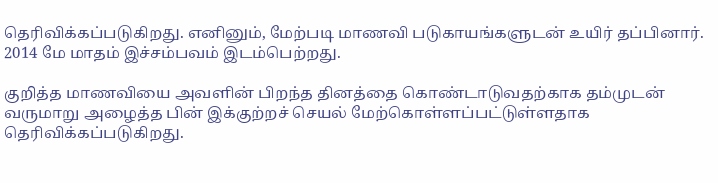தெரிவிக்கப்படுகிறது. எனினும், மேற்படி மாணவி படுகாயங்களுடன் உயிர் தப்பினார். 2014 மே மாதம் இச்சம்பவம் இடம்பெற்றது.

குறித்த மாணவியை அவளின் பிறந்த தினத்தை கொண்டாடுவதற்காக தம்முடன் வருமாறு அழைத்த பின் இக்குற்றச் செயல் மேற்கொள்ளப்பட்டுள்ளதாக தெரிவிக்கப்படுகிறது.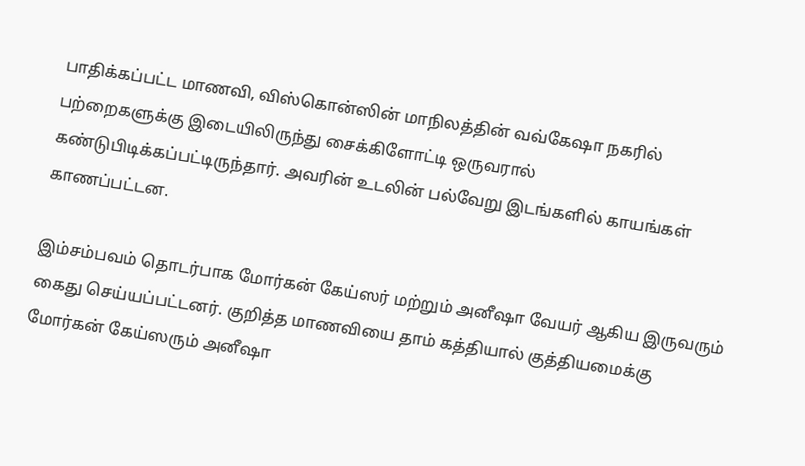பாதிக்கப்பட்ட மாணவி, விஸ்கொன்ஸின் மாநிலத்தின் வவ்கேஷா நகரில் பற்றைகளுக்கு இடையிலிருந்து சைக்கிளோட்டி ஒருவரால் கண்டுபிடிக்கப்பட்டிருந்தார். அவரின் உடலின் பல்வேறு இடங்களில் காயங்கள் காணப்பட்டன.

இம்சம்பவம் தொடர்பாக மோர்கன் கேய்ஸர் மற்றும் அனீஷா வேயர் ஆகிய இருவரும் கைது செய்யப்பட்டனர். குறித்த மாணவியை தாம் கத்தியால் குத்தியமைக்கு மோர்கன் கேய்ஸரும் அனீஷா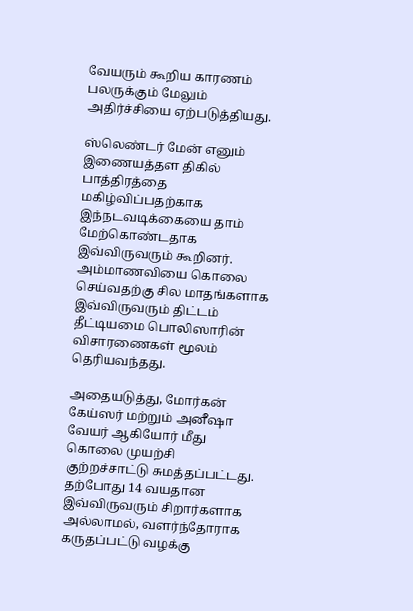வேயரும் கூறிய காரணம் பலருக்கும் மேலும் அதிர்ச்சியை ஏற்படுத்தியது.

ஸ்லெண்டர் மேன் எனும் இணையத்தள திகில் பாத்திரத்தை மகிழ்விப்பதற்காக இந்நடவடிக்கையை தாம் மேற்கொண்டதாக இவ்விருவரும் கூறினர்.
அம்மாணவியை கொலை செய்வதற்கு சில மாதங்களாக இவ்விருவரும் திட்டம் தீட்டியமை பொலிஸாரின் விசாரணைகள் மூலம் தெரியவந்தது.

அதையடுத்து, மோர்கன் கேய்ஸர் மற்றும் அனீஷா வேயர் ஆகியோர் மீது கொலை முயற்சி குற்றச்சாட்டு சுமத்தப்பட்டது. தற்போது 14 வயதான இவ்விருவரும் சிறார்களாக அல்லாமல், வளர்ந்தோராக கருதப்பட்டு வழக்கு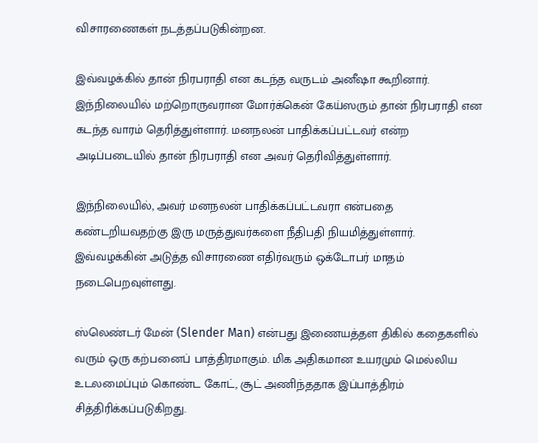விசாரணைகள் நடத்தப்படுகின்றன.

இவ்வழக்கில் தான் நிரபராதி என கடந்த வருடம் அனீஷா கூறினார். இந்நிலையில் மற்றொருவரான மோர்க்கென் கேய்ஸரும் தான் நிரபராதி என கடந்த வாரம் தெரித்துள்ளார். மனநலன் பாதிக்கப்பட்டவர் என்ற அடிப்படையில் தான் நிரபராதி என அவர் தெரிவித்துள்ளார்.

இந்நிலையில், அவர் மனநலன் பாதிக்கப்பட்டவரா என்பதை கண்டறியவதற்கு இரு மருத்துவர்களை நீதிபதி நியமித்துள்ளார். இவ்வழக்கின் அடுத்த விசாரணை எதிர்வரும் ஒக்டோபர் மாதம் நடைபெறவுள்ளது.

ஸ்லெண்டர் மேன் (Slender Man) என்பது இணையத்தள திகில் கதைகளில் வரும் ஒரு கற்பனைப் பாத்திரமாகும். மிக அதிகமான உயரமும் மெல்லிய உடலமைப்பும் கொண்ட கோட், சூட் அணிந்ததாக இப்பாத்திரம் சித்திரிக்கப்படுகிறது.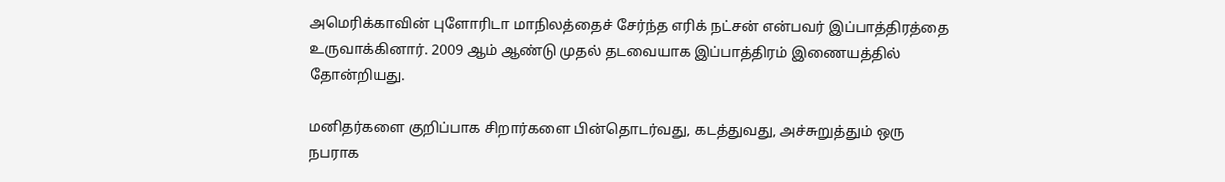அமெரிக்காவின் புளோரிடா மாநிலத்தைச் சேர்ந்த எரிக் நட்சன் என்பவர் இப்பாத்திரத்தை உருவாக்கினார். 2009 ஆம் ஆண்டு முதல் தடவையாக இப்பாத்திரம் இணையத்தில் தோன்றியது.

மனிதர்களை குறிப்பாக சிறார்களை பின்தொடர்வது, கடத்துவது, அச்சுறுத்தும் ஒரு நபராக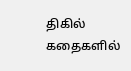திகில் கதைகளில்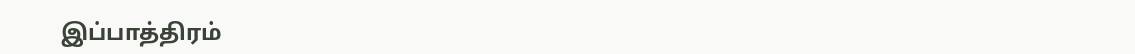இப்பாத்திரம்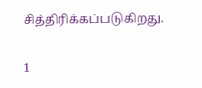சித்திரிக்கப்படுகிறது.

1